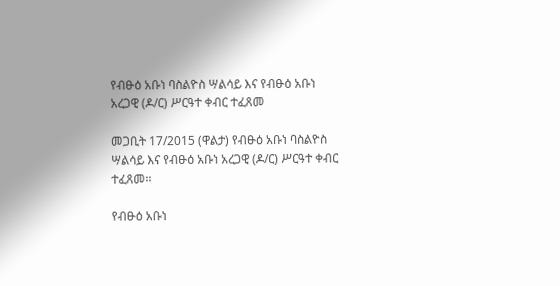የብፁዕ አቡነ ባስልዮስ ሣልሳይ እና የብፁዕ አቡነ አረጋዊ (ዶ/ር) ሥርዓተ ቀብር ተፈጸመ

መጋቢት 17/2015 (ዋልታ) የብፁዕ አቡነ ባስልዮስ ሣልሳይ እና የብፁዕ አቡነ አረጋዊ (ዶ/ር) ሥርዓተ ቀብር ተፈጸመ፡፡

የብፁዕ አቡነ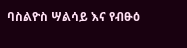ባስልዮስ ሣልሳይ እና የብፁዕ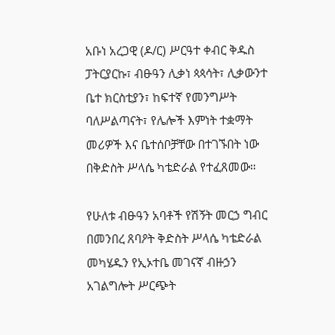አቡነ አረጋዊ (ዶ/ር) ሥርዓተ ቀብር ቅዱስ ፓትርያርኩ፣ ብፁዓን ሊቃነ ጳጳሳት፣ ሊቃውንተ ቤተ ክርስቲያን፣ ከፍተኛ የመንግሥት ባለሥልጣናት፣ የሌሎች እምነት ተቋማት መሪዎች እና ቤተሰቦቻቸው በተገኙበት ነው በቅድስት ሥላሴ ካቴድራል የተፈጸመው።

የሁለቱ ብፁዓን አባቶች የሽኝት መርኃ ግብር በመንበረ ጸባዖት ቅድስት ሥላሴ ካቴድራል መካሄዱን የኢኦተቤ መገናኛ ብዙኃን አገልግሎት ሥርጭት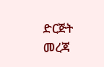ድርጅት መረጃ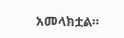አመላክቷል።